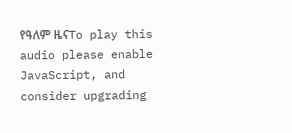የዓለም ዜናTo play this audio please enable JavaScript, and consider upgrading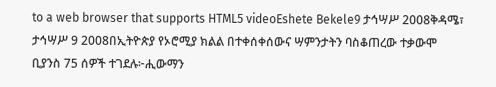to a web browser that supports HTML5 videoEshete Bekele9 ታኅሣሥ 2008ቅዳሜ፣ ታኅሣሥ 9 2008በኢትዮጵያ የኦሮሚያ ክልል በተቀሰቀሰውና ሣምንታትን ባስቆጠረው ተቃውሞ ቢያንስ 75 ሰዎች ተገደሉ፦ሒውማን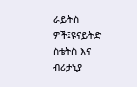ራይትስ ዎች፤ዩናይትድ ስቴትስ እና ብሪታኒያ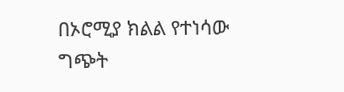በኦሮሚያ ክልል የተነሳው ግጭት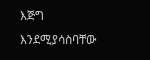እጅግ እንደሚያሳስባቸው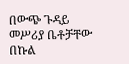በውጭ ጉዳይ መሥሪያ ቤቶቻቸው በኩል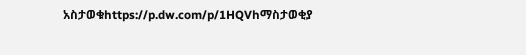አስታወቁhttps://p.dw.com/p/1HQVhማስታወቂያ